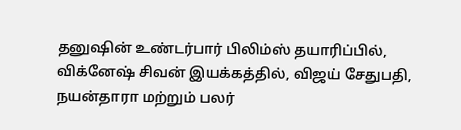தனுஷின் உண்டர்பார் பிலிம்ஸ் தயாரிப்பில், விக்னேஷ் சிவன் இயக்கத்தில், விஜய் சேதுபதி, நயன்தாரா மற்றும் பலர்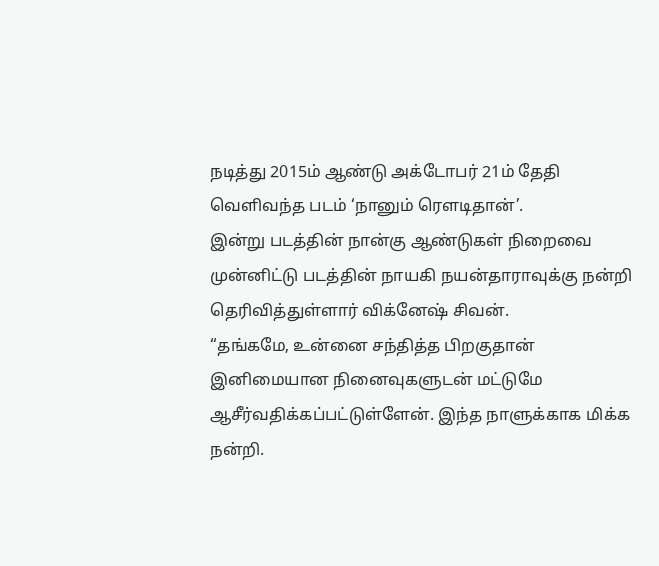நடித்து 2015ம் ஆண்டு அக்டோபர் 21ம் தேதி வெளிவந்த படம் ‘நானும் ரௌடிதான்’.
இன்று படத்தின் நான்கு ஆண்டுகள் நிறைவை முன்னிட்டு படத்தின் நாயகி நயன்தாராவுக்கு நன்றி தெரிவித்துள்ளார் விக்னேஷ் சிவன்.
“தங்கமே, உன்னை சந்தித்த பிறகுதான் இனிமையான நினைவுகளுடன் மட்டுமே ஆசீர்வதிக்கப்பட்டுள்ளேன். இந்த நாளுக்காக மிக்க நன்றி.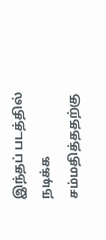இந்தப் படத்தில் நடிக்க சம்மதித்ததற்கு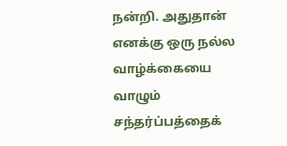நன்றி. அதுதான் எனக்கு ஒரு நல்ல வாழ்க்கையை வாழும் சந்தர்ப்பத்தைக்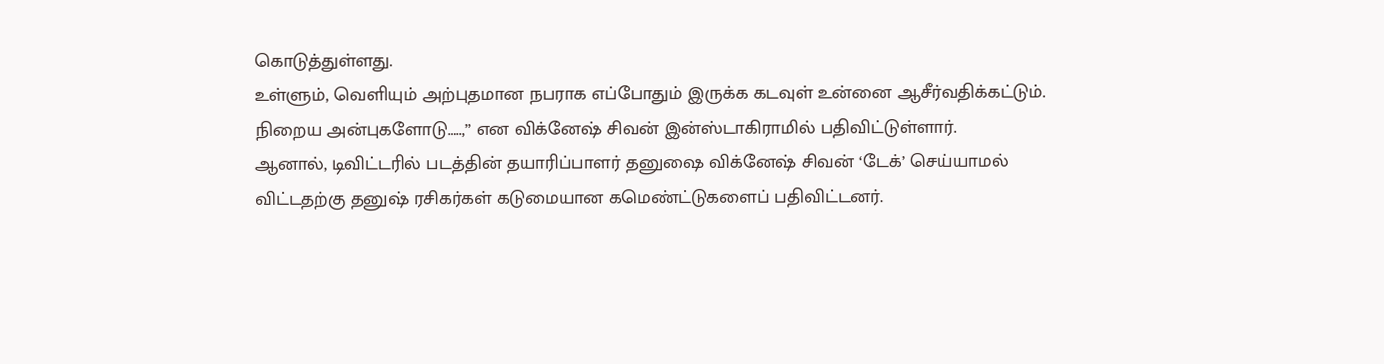கொடுத்துள்ளது.
உள்ளும், வெளியும் அற்புதமான நபராக எப்போதும் இருக்க கடவுள் உன்னை ஆசீர்வதிக்கட்டும்.
நிறைய அன்புகளோடு…..,” என விக்னேஷ் சிவன் இன்ஸ்டாகிராமில் பதிவிட்டுள்ளார்.
ஆனால், டிவிட்டரில் படத்தின் தயாரிப்பாளர் தனுஷை விக்னேஷ் சிவன் ‘டேக்’ செய்யாமல் விட்டதற்கு தனுஷ் ரசிகர்கள் கடுமையான கமெண்ட்டுகளைப் பதிவிட்டனர்.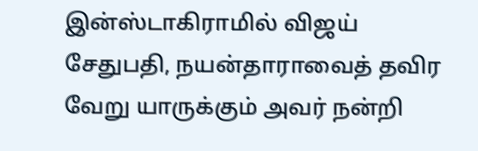இன்ஸ்டாகிராமில் விஜய் சேதுபதி, நயன்தாராவைத் தவிர வேறு யாருக்கும் அவர் நன்றி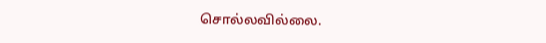சொல்லவில்லை.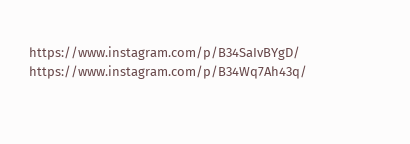https://www.instagram.com/p/B34SaIvBYgD/
https://www.instagram.com/p/B34Wq7Ah43q/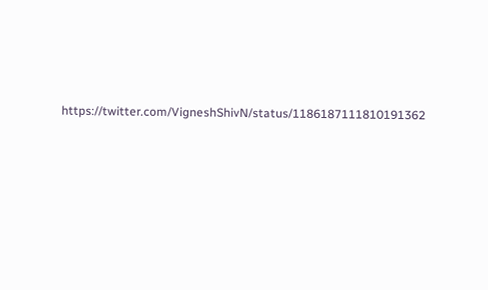https://twitter.com/VigneshShivN/status/1186187111810191362